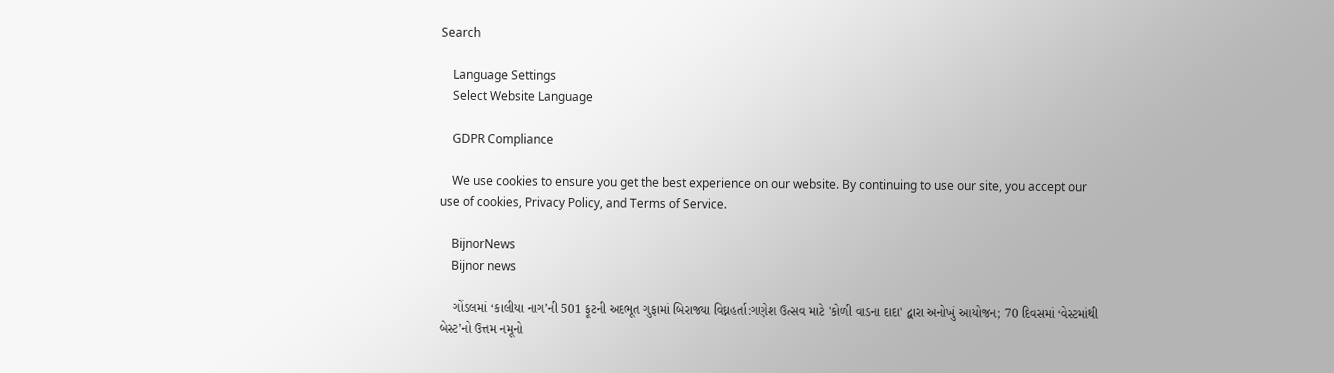Search

    Language Settings
    Select Website Language

    GDPR Compliance

    We use cookies to ensure you get the best experience on our website. By continuing to use our site, you accept our use of cookies, Privacy Policy, and Terms of Service.

    BijnorNews
    Bijnor news

    ગોંડલમાં ‘કાલીયા નાગ’ની 501 ફૂટની અદભૂત ગુફામાં બિરાજ્યા વિઘ્નહર્તા:ગણેશ ઉત્સવ માટે 'કોળી વાડના દાદા' દ્વારા અનોખું આયોજન; 70 દિવસમાં ‘વેસ્ટમાંથી બેસ્ટ’નો ઉત્તમ નમૂનો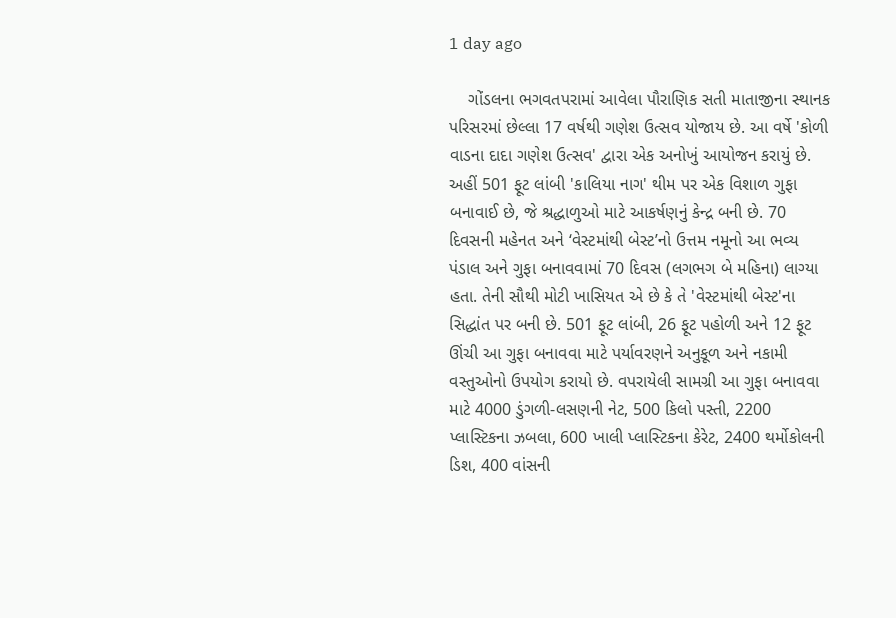1 day ago

    ગોંડલના ભગવતપરામાં આવેલા પૌરાણિક સતી માતાજીના સ્થાનક પરિસરમાં છેલ્લા 17 વર્ષથી ગણેશ ઉત્સવ યોજાય છે. આ વર્ષે 'કોળી વાડના દાદા ગણેશ ઉત્સવ' દ્વારા એક અનોખું આયોજન કરાયું છે. અહીં 501 ફૂટ લાંબી 'કાલિયા નાગ' થીમ પર એક વિશાળ ગુફા બનાવાઈ છે, જે શ્રદ્ધાળુઓ માટે આકર્ષણનું કેન્દ્ર બની છે. 70 દિવસની મહેનત અને ‘વેસ્ટમાંથી બેસ્ટ’નો ઉત્તમ નમૂનો આ ભવ્ય પંડાલ અને ગુફા બનાવવામાં 70 દિવસ (લગભગ બે મહિના) લાગ્યા હતા. તેની સૌથી મોટી ખાસિયત એ છે કે તે 'વેસ્ટમાંથી બેસ્ટ'ના સિદ્ધાંત પર બની છે. 501 ફૂટ લાંબી, 26 ફૂટ પહોળી અને 12 ફૂટ ઊંચી આ ગુફા બનાવવા માટે પર્યાવરણને અનુકૂળ અને નકામી વસ્તુઓનો ઉપયોગ કરાયો છે. વપરાયેલી સામગ્રી આ ગુફા બનાવવા માટે 4000 ડુંગળી-લસણની નેટ, 500 કિલો પસ્તી, 2200 પ્લાસ્ટિકના ઝબલા, 600 ખાલી પ્લાસ્ટિકના કેરેટ, 2400 થર્મોકોલની ડિશ, 400 વાંસની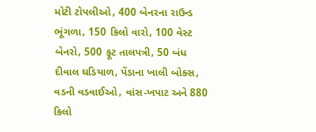મોટી ટોપલીઓ, 400 બેનરના રાઉન્ડ ભૂંગળા, 150 કિલો વારો, 100 વેસ્ટ બેનરો, 500 ફૂટ તાલપત્રી, 50 બંધ દીવાલ ઘડિયાળ, પેંડાના ખાલી બોક્સ, વડની વડવાઈઓ, વાંસ-ખપાટ અને 880 કિલો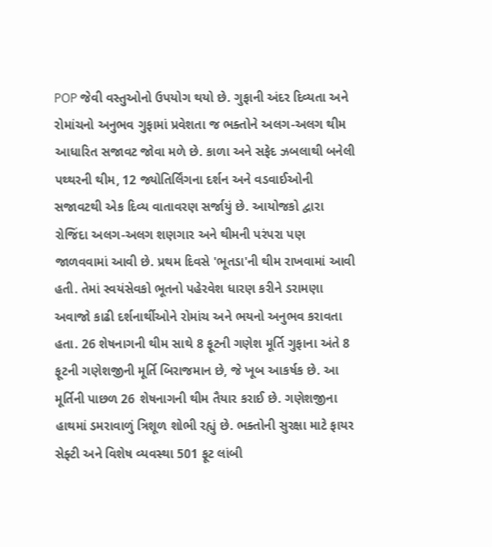POP જેવી વસ્તુઓનો ઉપયોગ થયો છે. ગુફાની અંદર દિવ્યતા અને રોમાંચનો અનુભવ ગુફામાં પ્રવેશતા જ ભક્તોને અલગ-અલગ થીમ આધારિત સજાવટ જોવા મળે છે. કાળા અને સફેદ ઝબલાથી બનેલી પથ્થરની થીમ, 12 જ્યોતિર્લિંગના દર્શન અને વડવાઈઓની સજાવટથી એક દિવ્ય વાતાવરણ સર્જાયું છે. આયોજકો દ્વારા રોજિંદા અલગ-અલગ શણગાર અને થીમની પરંપરા પણ જાળવવામાં આવી છે. પ્રથમ દિવસે 'ભૂતડા'ની થીમ રાખવામાં આવી હતી. તેમાં સ્વયંસેવકો ભૂતનો પહેરવેશ ધારણ કરીને ડરામણા અવાજો કાઢી દર્શનાર્થીઓને રોમાંચ અને ભયનો અનુભવ કરાવતા હતા. 26 શેષનાગની થીમ સાથે 8 ફૂટની ગણેશ મૂર્તિ ગુફાના અંતે 8 ફૂટની ગણેશજીની મૂર્તિ બિરાજમાન છે, જે ખૂબ આકર્ષક છે. આ મૂર્તિની પાછળ 26 શેષનાગની થીમ તૈયાર કરાઈ છે. ગણેશજીના હાથમાં ડમરાવાળું ત્રિશૂળ શોભી રહ્યું છે. ભક્તોની સુરક્ષા માટે ફાયર સેફ્ટી અને વિશેષ વ્યવસ્થા 501 ફૂટ લાંબી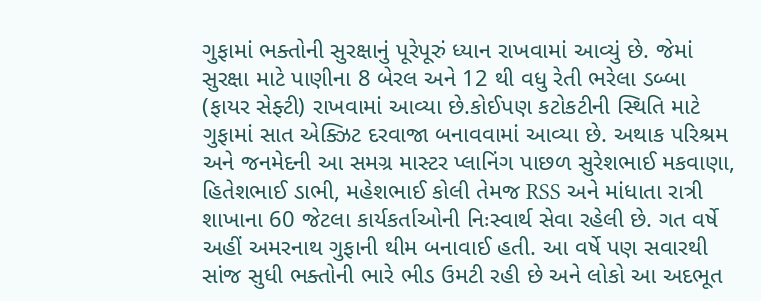ગુફામાં ભક્તોની સુરક્ષાનું પૂરેપૂરું ધ્યાન રાખવામાં આવ્યું છે. જેમાં સુરક્ષા માટે પાણીના 8 બેરલ અને 12 થી વધુ રેતી ભરેલા ડબ્બા (ફાયર સેફ્ટી) રાખવામાં આવ્યા છે.કોઈપણ કટોકટીની સ્થિતિ માટે ગુફામાં સાત એક્ઝિટ દરવાજા બનાવવામાં આવ્યા છે. અથાક પરિશ્રમ અને જનમેદની આ સમગ્ર માસ્ટર પ્લાનિંગ પાછળ સુરેશભાઈ મકવાણા, હિતેશભાઈ ડાભી, મહેશભાઈ કોલી તેમજ RSS અને માંધાતા રાત્રી શાખાના 60 જેટલા કાર્યકર્તાઓની નિઃસ્વાર્થ સેવા રહેલી છે. ગત વર્ષે અહીં અમરનાથ ગુફાની થીમ બનાવાઈ હતી. આ વર્ષે પણ સવારથી સાંજ સુધી ભક્તોની ભારે ભીડ ઉમટી રહી છે અને લોકો આ અદભૂત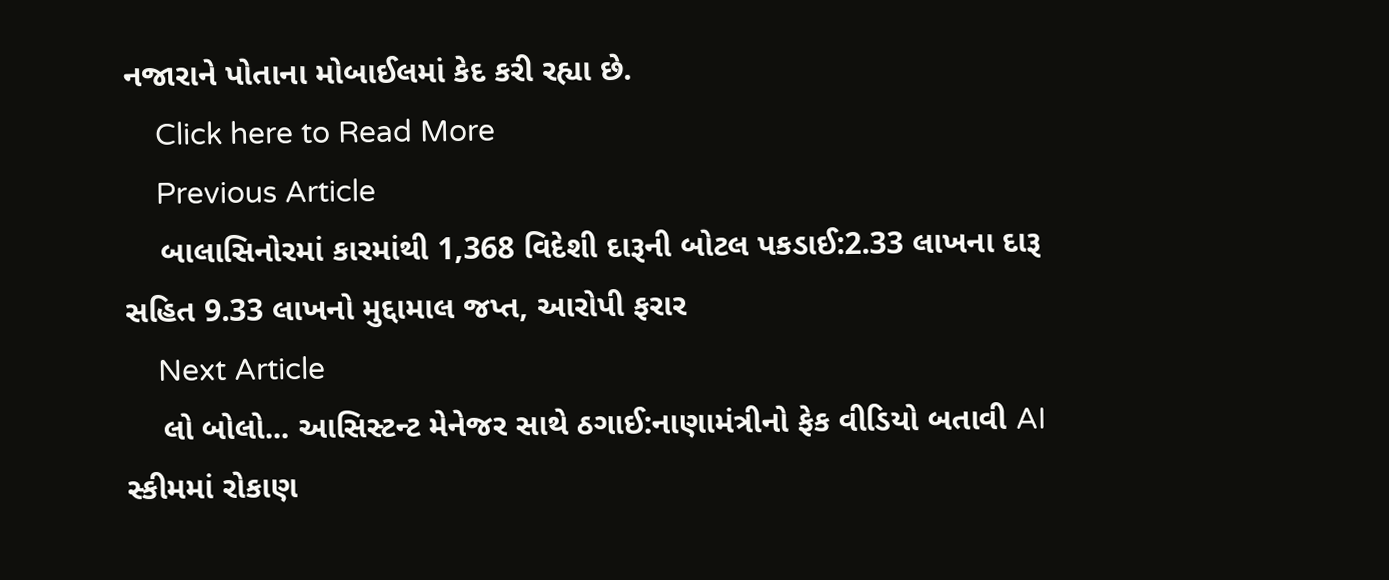નજારાને પોતાના મોબાઈલમાં કેદ કરી રહ્યા છે.
    Click here to Read More
    Previous Article
    બાલાસિનોરમાં કારમાંથી 1,368 વિદેશી દારૂની બોટલ પકડાઈ:2.33 લાખના દારૂ સહિત 9.33 લાખનો મુદ્દામાલ જપ્ત, આરોપી ફરાર
    Next Article
    લો બોલો... આસિસ્ટન્ટ મેનેજર સાથે ઠગાઈ:નાણામંત્રીનો ફેક વીડિયો બતાવી AI સ્કીમમાં રોકાણ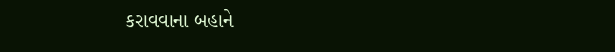કરાવવાના બહાને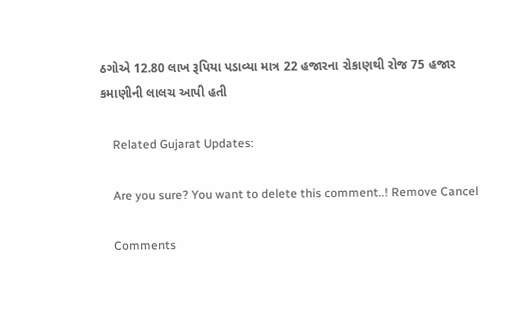ઠગોએ 12.80 લાખ રૂપિયા પડાવ્યા માત્ર 22 હજારના રોકાણથી રોજ 75 હજાર કમાણીની લાલચ આપી હતી

    Related Gujarat Updates:

    Are you sure? You want to delete this comment..! Remove Cancel

    Comments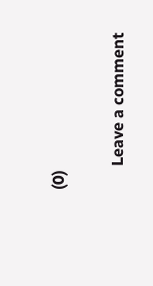(0)

      Leave a comment